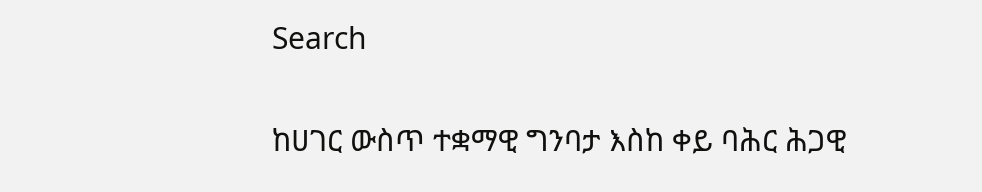Search

ከሀገር ውስጥ ተቋማዊ ግንባታ እስከ ቀይ ባሕር ሕጋዊ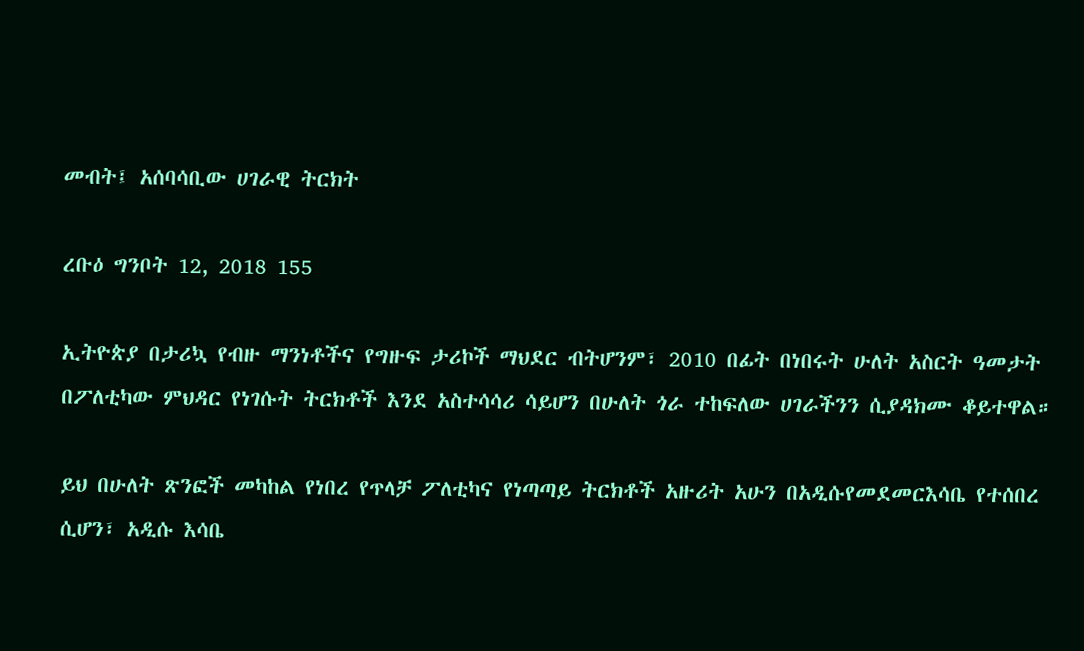መብት፤ አሰባሳቢው ሀገራዊ ትርክት

ረቡዕ ግንቦት 12, 2018 155

ኢትዮጵያ በታሪኳ የብዙ ማንነቶችና የግዙፍ ታሪኮች ማህደር ብትሆንም፣ 2010 በፊት በነበሩት ሁለት አስርት ዓመታት በፖለቲካው ምህዳር የነገሱት ትርክቶች እንደ አስተሳሳሪ ሳይሆን በሁለት ጎራ ተከፍለው ሀገራችንን ሲያዳክሙ ቆይተዋል።

ይህ በሁለት ጽንፎች መካከል የነበረ የጥላቻ ፖለቲካና የነጣጣይ ትርክቶች አዙሪት አሁን በአዲሱየመደመርእሳቤ የተሰበረ ሲሆን፣ አዲሱ እሳቤ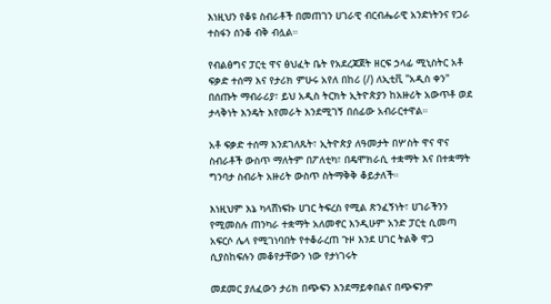እነዚህን የቆዩ ስብራቶች በመጠገን ሀገራዊ ብርብሔራዊ አንድነትንና የጋራ ተስፋን ሰንቆ ብቅ ብሏል።

የብልፅግና ፓርቲ ዋና ፅህፈት ቤት የአደረጃጀት ዘርፍ ኃላፊ ሚኒስትር አቶ ፍቃድ ተሰማ እና የታሪክ ምሁሩ አየለ በከሪ (/) ለኢቲቪ "አዲስ ቀን" በሰጡት ማብራሪያ፣ ይህ አዲስ ትርክት ኢትዮጵያን ከአዙሪት አውጥቶ ወደ ታላቅነት እንዴት እየመራት እንደሚገኝ በሰፊው አብራርተዋል።

አቶ ፍቃድ ተሰማ እንደገለጹት፣ ኢትዮጵያ ለዓመታት በሦስት ዋና ዋና ስብራቶች ውስጥ ማለትም በፖለቲካ፣ በዴሞክራሲ ተቋማት እና በተቋማት ግንባታ ስብራት አዙሪት ውስጥ ስትማቅቅ ቆይታለች።

እነዚህም እኔ ካላሸነፍኩ ሀገር ትፍረስ የሚል ጽንፈኝነት፣ ሀገራችንን የሚመስሉ ጠንካራ ተቋማት አለመኖር እንዲሁም አንድ ፓርቲ ሲመጣ አፍርሶ ሌላ የሚገነባበት የተቆራረጠ ጉዞ እንደ ሀገር ትልቅ ዋጋ ሲያስከፍሉን መቆየታቸውን ነው የታነገሩት

መደመር ያለፈውን ታሪክ በጭፍን እንደማይቀበልና በጭፍንም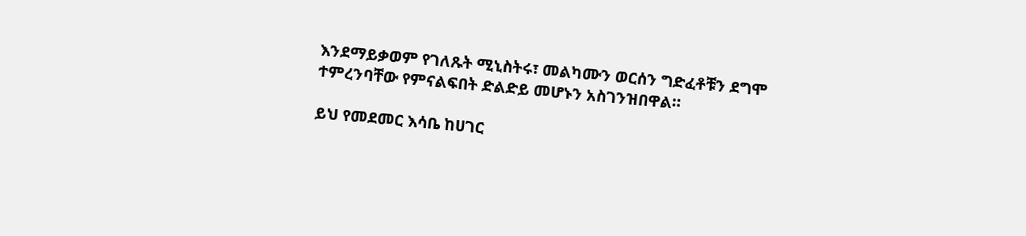እንደማይቃወም የገለጹት ሚኒስትሩ፣ መልካሙን ወርሰን ግድፈቶቹን ደግሞ ተምረንባቸው የምናልፍበት ድልድይ መሆኑን አስገንዝበዋል።

ይህ የመደመር እሳቤ ከሀገር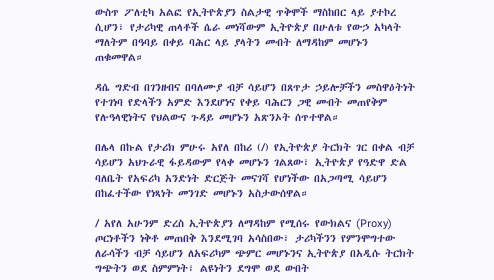ውስጥ ፖለቲካ አልፎ የኢትዮጵያን ስልታዊ ጥቅሞች ማስከበር ላይ ያተኮረ ሲሆን፣ የታሪካዊ ጠላቶች ሴራ መነሻውም ኢትዮጵያ በሁለቱ የውኃ አካላት ማለትም በዓባይ በቀይ ባሕር ላይ ያላትን መብት ለማዳከም መሆኑን ጠቁመዋል።

ዳሴ ግድብ በገንዘብና በባለሙያ ብቻ ሳይሆን በጸጥታ ኃይሎቻችን መስዋዕትነት የተገነባ የድላችን አምድ እንደሆነና የቀይ ባሕርን ጋዊ መብት መጠየቅም የሉዓላዊነትና የህልውና ጉዳይ መሆኑን አጽንኦት ሰጥተዋል።

በሌላ በኩል የታሪክ ምሁሩ አየለ በከሪ (/) የኢትዮጵያ ትርክት ገር በቀል ብቻ ሳይሆን አህጉራዊ ፋይዳውም የላቀ መሆኑን ገልጸው፣ ኢትዮጵያ የዓድዋ ድል ባለቤት የአፍሪካ አንድነት ድርጅት መናገሻ የሆነችው በአጋጣሚ ሳይሆን በከፈተችው የነጻነት መንገድ መሆኑን አስታውሰዋል።

/ አየለ አሁንም ድረስ ኢትዮጵያን ለማዳከም የሚሰሩ የውክልና (Proxy) ጦርነቶችን ነቅቶ መጠበቅ እንደሚገባ አሳስበው፣ ታሪካችንን የምንሞግተው ለራሳችን ብቻ ሳይሆን ለአፍሪካም ጭምር መሆኑንና ኢትዮጵያ በአዲሱ ትርክት ግጭትን ወደ ስምምነት፣ ልዩነትን ደግሞ ወደ ውበት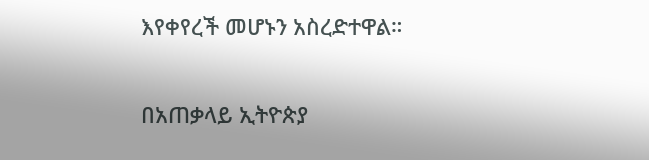እየቀየረች መሆኑን አስረድተዋል።

በአጠቃላይ ኢትዮጵያ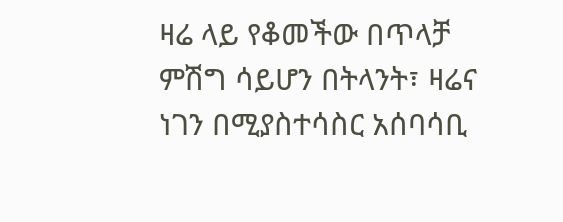ዛሬ ላይ የቆመችው በጥላቻ ምሽግ ሳይሆን በትላንት፣ ዛሬና ነገን በሚያስተሳስር አሰባሳቢ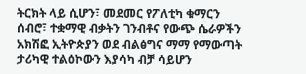ትርክት ላይ ሲሆን፣ መደመር የፖለቲካ ቁማርን ሰብሮ፣ ተቋማዊ ብቃትን ገንብቶና የውጭ ሴራዎችን አክሽፎ ኢትዮጵያን ወደ ብልፅግና ማማ የማውጣት ታሪካዊ ተልዕኮውን እያሳካ ብቻ ሳይሆን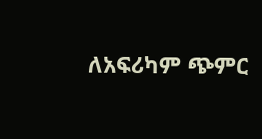ለአፍሪካም ጭምር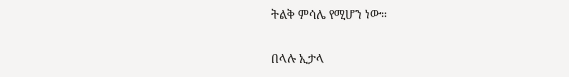ትልቅ ምሳሌ የሚሆን ነው።

በላሉ ኢታላ